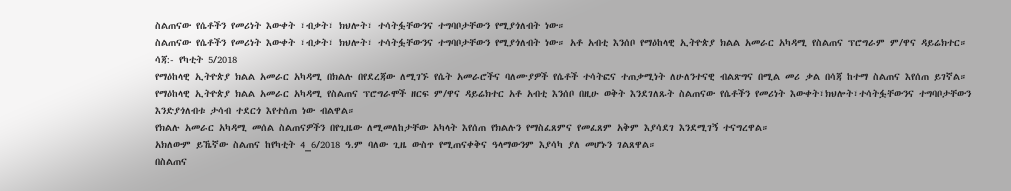ስልጠናው የሴቶችን የመሪነት እውቀት ፣ብቃት፣ ክህሎት፣ ተሳትፏቸውንና ተግባቦታቸውን የሚያጎለብት ነው።
ስልጠናው የሴቶችን የመሪነት እውቀት ፣ብቃት፣ ክህሎት፣ ተሳትፏቸውንና ተግባቦታቸውን የሚያጎለብት ነው። አቶ አብቲ እንሰቦ የማዕከላዊ ኢትዮጵያ ክልል አመራር አካዳሚ የስልጠና ፕሮግራም ም/ዋና ዳይሬክተር።
ሳጃ:- የካቲት 5/2018
የማዕከላዊ ኢትዮጵያ ክልል አመራር አካዳሚ በክልሉ በየደረጃው ለሚገኙ የሴት አመራሮችና ባለሙያዎች የሴቶች ተሳትፎና ተጠቃሚነት ለሁለንተናዊ ብልጽግና በሚል መሪ ቃል በሳጃ ከተማ ስልጠና እየሰጠ ይገኛል።
የማዕከላዊ ኢትዮጵያ ክልል አመራር አካዳሚ የስልጠና ፕሮግራሞች ዘርፍ ም/ዋና ዳይሬክተር አቶ አብቲ እንሰቦ በዚሁ ወቅት እንደገለጹት ስልጠናው የሴቶችን የመሪነት እውቀት፣ክህሎት፣ተሳትፏቸውንና ተግባቦታቸውን እንድያጎለብቱ ታሳብ ተደርጎ እየተሰጠ ነው ብልዋል።
የክልሉ አመራር አካዳሚ መሰል ስልጠናዎችን በየጊዜው ለሚመለከታቸው አካላት እየሰጠ የክልሉን የማስፈጸምና የመፈጸም አቅም እያሳደገ እንደሚገኝ ተናግረዋል።
አክለውም ይኼኛው ስልጠና ከየካቲት 4_6/2018 ዓ.ም ባለው ጊዜ ውስጥ የሚጠናቀቅና ዓላማውንም እያሳካ ያለ መሆኑን ገልጸዋል።
በስልጠና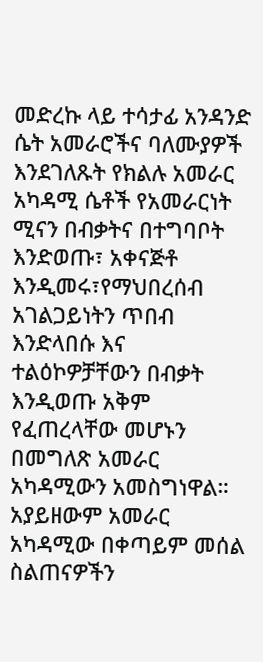መድረኩ ላይ ተሳታፊ አንዳንድ ሴት አመራሮችና ባለሙያዎች እንደገለጹት የክልሉ አመራር አካዳሚ ሴቶች የአመራርነት ሚናን በብቃትና በተግባቦት እንድወጡ፣ አቀናጅቶ እንዲመሩ፣የማህበረሰብ አገልጋይነትን ጥበብ እንድላበሱ እና ተልዕኮዎቻቸውን በብቃት እንዲወጡ አቅም የፈጠረላቸው መሆኑን በመግለጽ አመራር አካዳሚውን አመስግነዋል።
አያይዘውም አመራር አካዳሚው በቀጣይም መሰል ስልጠናዎችን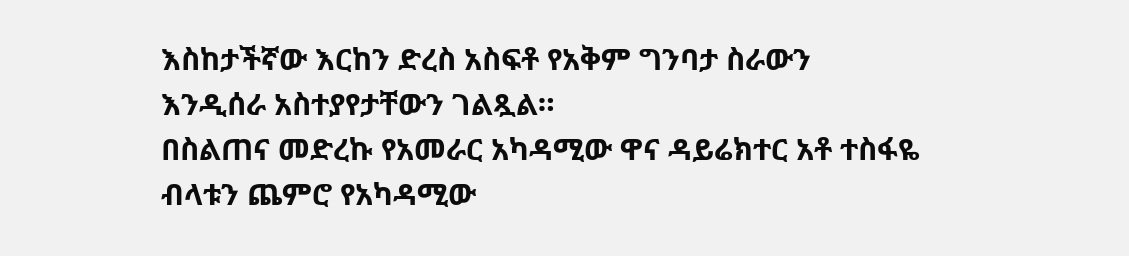እስከታችኛው እርከን ድረስ አስፍቶ የአቅም ግንባታ ስራውን እንዲሰራ አስተያየታቸውን ገልጿል።
በስልጠና መድረኩ የአመራር አካዳሚው ዋና ዳይሬክተር አቶ ተስፋዬ ብላቱን ጨምሮ የአካዳሚው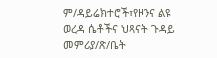ም/ዳይሬክተሮች፣የዞንና ልዩ ወረዳ ሴቶችና ህጻናት ጉዳይ መምሪያ/ጽ/ቤት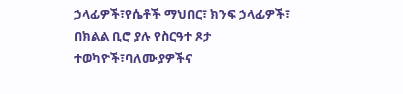ኃላፊዎች፣የሴቶች ማህበር፣ ክንፍ ኃላፊዎች፣ በክልል ቢሮ ያሉ የስርዓተ ጾታ ተወካዮች፣ባለሙያዎችና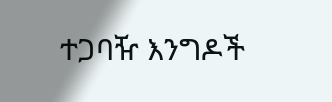ተጋባዥ እንግዶች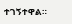ተገኝተዋል።